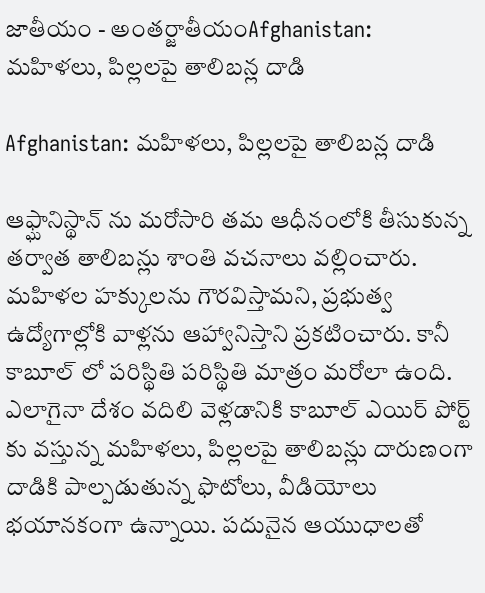జాతీయం - అంతర్జాతీయంAfghanistan: మహిళలు, పిల్లలపై తాలిబన్ల దాడి

Afghanistan: మహిళలు, పిల్లలపై తాలిబన్ల దాడి

ఆఫ్ఘానిస్థాన్ ను మరోసారి తమ ఆధీనంలోకి తీసుకున్న తర్వాత తాలిబన్లు శాంతి వచనాలు వల్లించారు. మహిళల హక్కులను గౌరవిస్తామని, ప్రభుత్వ ఉద్యోగాల్లోకి వాళ్లను ఆహ్వానిస్తాని ప్రకటించారు. కానీ కాబూల్ లో పరిస్థితి పరిస్థితి మాత్రం మరోలా ఉంది. ఎలాగైనా దేశం వదిలి వెళ్లడానికి కాబూల్ ఎయిర్ పోర్ట్ కు వస్తున్న మహిళలు, పిల్లలపై తాలిబన్లు దారుణంగా దాడికి పాల్పడుతున్న ఫొటోలు, వీడియోలు భయానకంగా ఉన్నాయి. పదునైన ఆయుధాలతో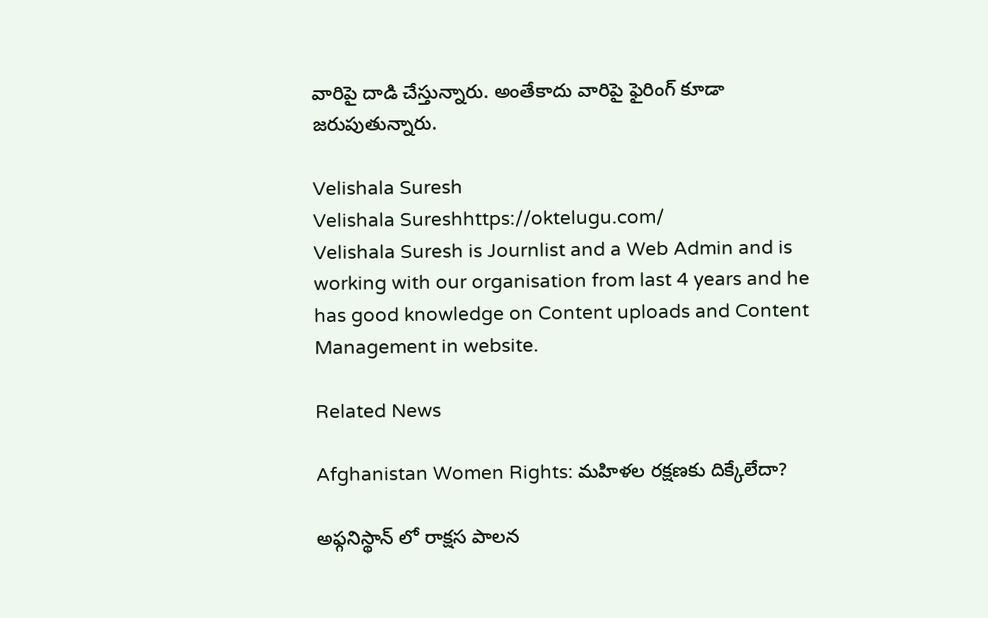వారిపై దాడి చేస్తున్నారు. అంతేకాదు వారిపై ఫైరింగ్ కూడా జరుపుతున్నారు.

Velishala Suresh
Velishala Sureshhttps://oktelugu.com/
Velishala Suresh is Journlist and a Web Admin and is working with our organisation from last 4 years and he has good knowledge on Content uploads and Content Management in website.

Related News

Afghanistan Women Rights: మహిళల రక్షణకు దిక్కేలేదా?

అఫ్గనిస్థాన్ లో రాక్షస పాలన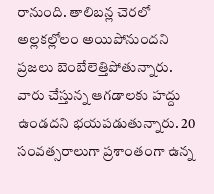రానుంది. తాలిబన్ల చెరలో అల్లకల్లోలం అయిపోనుందని ప్రజలు బెంబేలెత్తిపోతున్నారు. వారు చేస్తున్న ఆగడాలకు హద్దు ఉండదని భయపడుతున్నారు. 20 సంవత్సరాలుగా ప్రశాంతంగా ఉన్న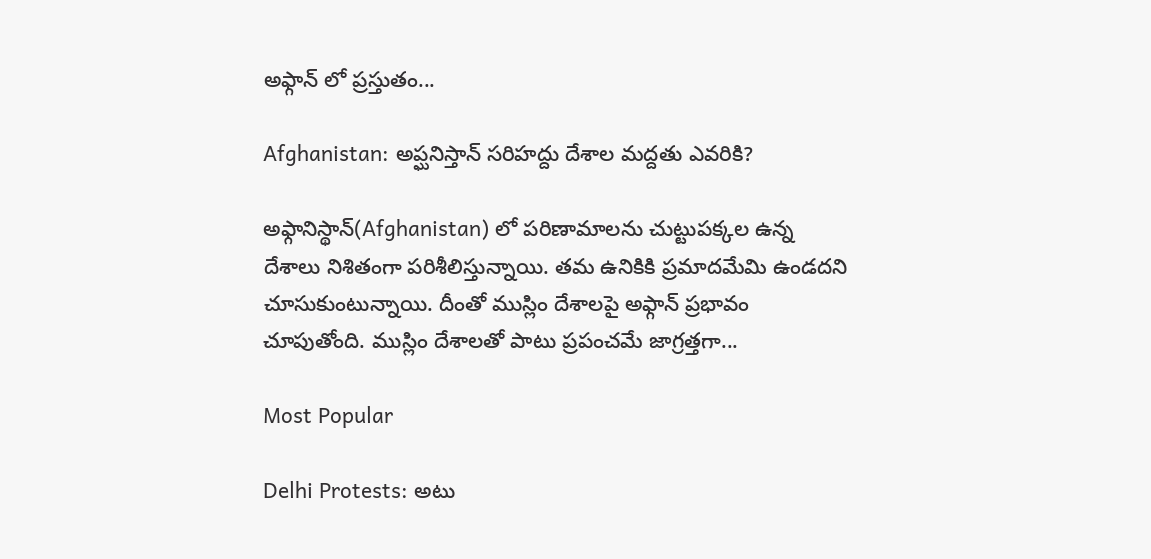అఫ్గాన్ లో ప్రస్తుతం...

Afghanistan: అప్ఘనిస్తాన్ సరిహద్దు దేశాల మద్దతు ఎవరికి?

అఫ్గానిస్థాన్(Afghanistan) లో పరిణామాలను చుట్టుపక్కల ఉన్న దేశాలు నిశితంగా పరిశీలిస్తున్నాయి. తమ ఉనికికి ప్రమాదమేమి ఉండదని చూసుకుంటున్నాయి. దీంతో ముస్లిం దేశాలపై అఫ్గాన్ ప్రభావం చూపుతోంది. ముస్లిం దేశాలతో పాటు ప్రపంచమే జాగ్రత్తగా...

Most Popular

Delhi Protests: అటు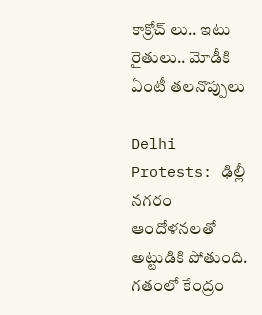కాక్రోచ్ లు.. ఇటు రైతులు.. మోడీకి ఏంటీ తలనొప్పులు

Delhi Protests: ఢిల్లీ నగరం ఆందోళనలతో అట్టుడికి పోతుంది. గతంలో కేంద్రం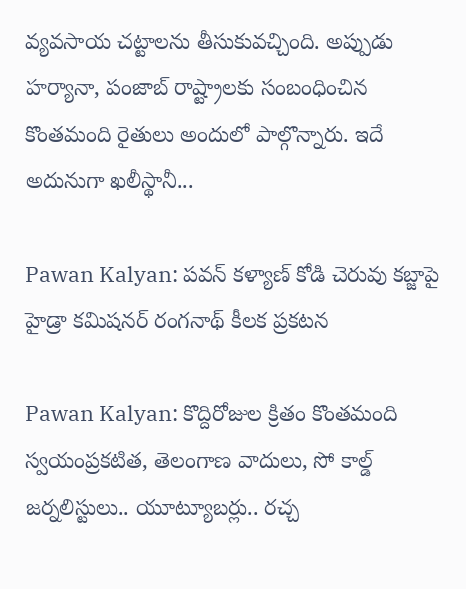వ్యవసాయ చట్టాలను తీసుకువచ్చింది. అప్పుడు హర్యానా, పంజాబ్ రాష్ట్రాలకు సంబంధించిన కొంతమంది రైతులు అందులో పాల్గొన్నారు. ఇదే అదునుగా ఖలీస్థానీ...

Pawan Kalyan: పవన్ కళ్యాణ్ కోడి చెరువు కబ్జాపై హైడ్రా కమిషనర్ రంగనాథ్ కీలక ప్రకటన

Pawan Kalyan: కొద్దిరోజుల క్రితం కొంతమంది స్వయంప్రకటిత, తెలంగాణ వాదులు, సో కాల్డ్ జర్నలిస్టులు.. యూట్యూబర్లు.. రచ్చ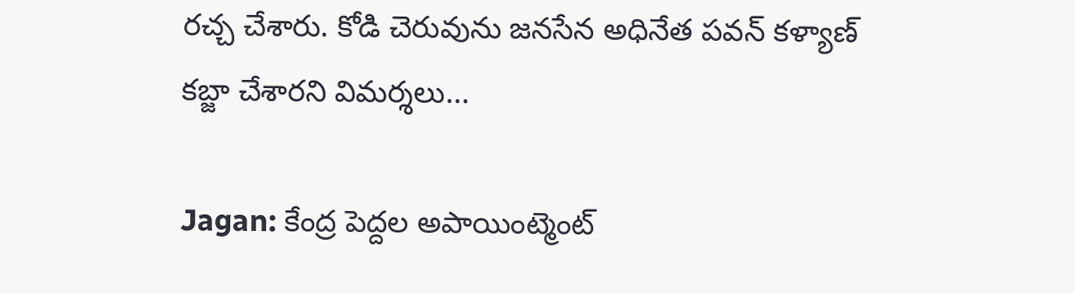రచ్చ చేశారు. కోడి చెరువును జనసేన అధినేత పవన్ కళ్యాణ్ కబ్జా చేశారని విమర్శలు...

Jagan: కేంద్ర పెద్దల అపాయింట్మెంట్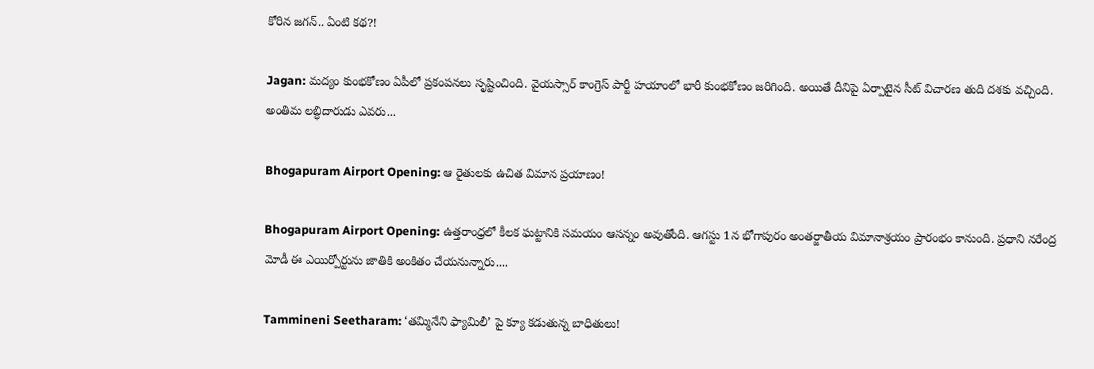కోరిన జగన్.. ఏంటి కథ?!

Jagan: మద్యం కుంభకోణం ఏపీలో ప్రకంపనలు సృష్టించింది. వైయస్సార్ కాంగ్రెస్ పార్టీ హయాంలో భారీ కుంభకోణం జరిగింది. అయితే దీనిపై ఏర్పాటైన సీట్ విచారణ తుది దశకు వచ్చింది. అంతిమ లబ్ధిదారుడు ఎవరు...

Bhogapuram Airport Opening: ఆ రైతులకు ఉచిత విమాన ప్రయాణం!

Bhogapuram Airport Opening: ఉత్తరాంధ్రలో కీలక ఘట్టానికి సమయం ఆసన్నం అవుతోంది. ఆగస్టు 1న భోగాపురం అంతర్జాతీయ విమానాశ్రయం ప్రారంభం కానుంది. ప్రధాని నరేంద్ర మోడీ ఈ ఎయిర్పోర్టును జాతికి అంకితం చేయనున్నారు....

Tammineni Seetharam: ‘తమ్మినేని ఫ్యామిలీ’ పై క్యూ కడుతున్న బాధితులు!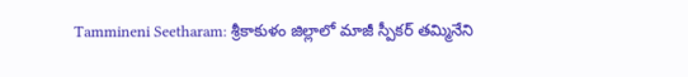Tammineni Seetharam: శ్రీకాకుళం జిల్లాలో మాజీ స్పీకర్ తమ్మినేని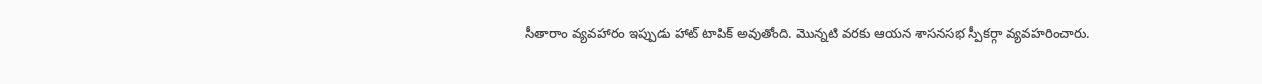సీతారాం వ్యవహారం ఇప్పుడు హాట్ టాపిక్ అవుతోంది. మొన్నటి వరకు ఆయన శాసనసభ స్పీకర్గా వ్యవహరించారు.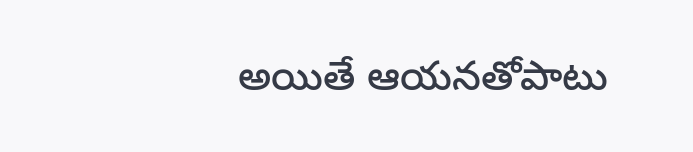అయితే ఆయనతోపాటు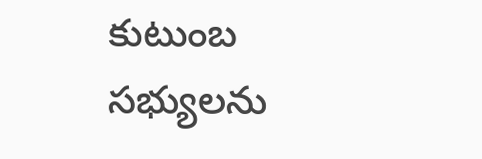కుటుంబ సభ్యులను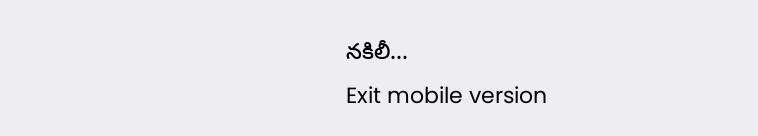నకిలీ...
Exit mobile version